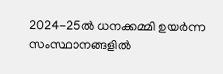2024-25ൽ ധനക്കമ്മി ഉയർന്ന സംസ്ഥാനങ്ങളിൽ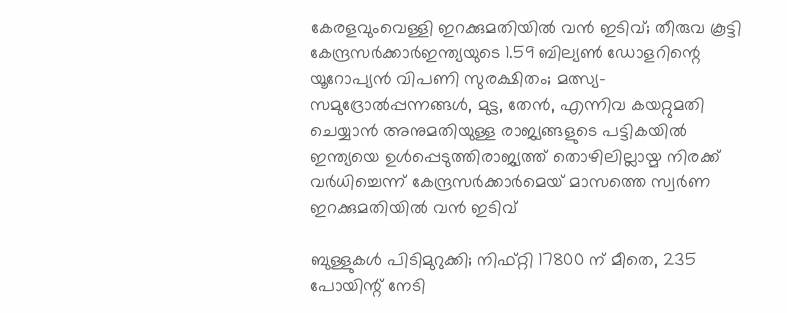കേരളവുംവെള്ളി ഇറക്കുമതിയില്‍ വന്‍ ഇടിവ്; തീരുവ കൂട്ടി കേന്ദ്രസർക്കാർഇന്ത്യയുടെ 1.59 ബില്യൺ ഡോളറിന്റെ യൂറോപ്യൻ വിപണി സുരക്ഷിതം; മത്സ്യ-സമുദ്രോല്‍പ്പന്നങ്ങള്‍, മുട്ട, തേന്‍, എന്നിവ കയറ്റുമതി ചെയ്യാന്‍ അനുമതിയുള്ള രാജ്യങ്ങളുടെ പട്ടികയില്‍ ഇന്ത്യയെ ഉള്‍പ്പെടുത്തിരാജ്യത്ത് തൊഴിലില്ലായ്മ നിരക്ക് വർധിച്ചെന്ന് കേന്ദ്രസർക്കാർമെയ് മാസത്തെ സ്വർണ ഇറക്കുമതിയില്‍ വന്‍ ഇടിവ്

ബുള്ളുകള്‍ പിടിമുറുക്കി; നിഫ്റ്റി 17800 ന് മീതെ, 235 പോയിന്റ് നേടി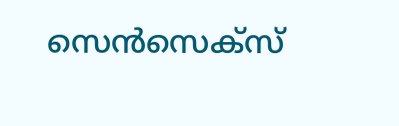സെന്‍സെക്‌സ്‌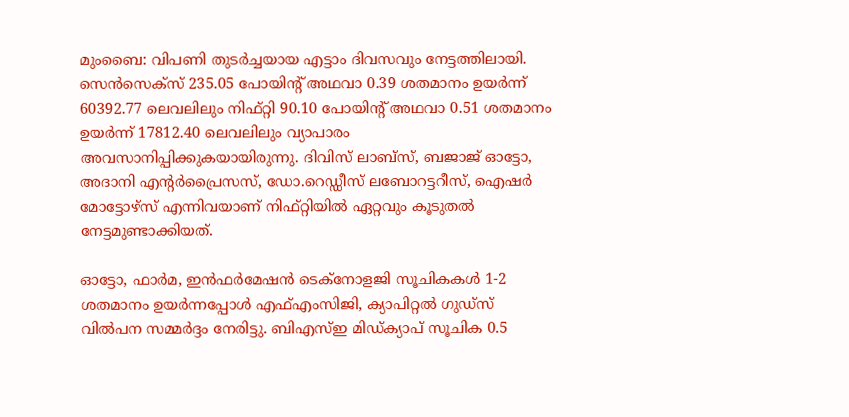മുംബൈ: വിപണി തുടര്‍ച്ചയായ എട്ടാം ദിവസവും നേട്ടത്തിലായി. സെന്‍സെക്‌സ് 235.05 പോയിന്റ് അഥവാ 0.39 ശതമാനം ഉയര്‍ന്ന് 60392.77 ലെവലിലും നിഫ്റ്റി 90.10 പോയിന്റ് അഥവാ 0.51 ശതമാനം ഉയര്‍ന്ന് 17812.40 ലെവലിലും വ്യാപാരം അവസാനിപ്പിക്കുകയായിരുന്നു. ദിവിസ് ലാബ്‌സ്, ബജാജ് ഓട്ടോ, അദാനി എന്റര്‍പ്രൈസസ്, ഡോ.റെഡ്ഡീസ് ലബോറട്ടറീസ്, ഐഷര്‍ മോട്ടോഴ്‌സ് എന്നിവയാണ് നിഫ്റ്റിയില്‍ ഏറ്റവും കൂടുതല്‍ നേട്ടമുണ്ടാക്കിയത്.

ഓട്ടോ, ഫാര്‍മ, ഇന്‍ഫര്‍മേഷന്‍ ടെക്‌നോളജി സൂചികകള്‍ 1-2 ശതമാനം ഉയര്‍ന്നപ്പോള്‍ എഫ്എംസിജി, ക്യാപിറ്റല്‍ ഗുഡ്‌സ് വില്‍പന സമ്മര്‍ദ്ദം നേരിട്ടു. ബിഎസ്ഇ മിഡ്ക്യാപ് സൂചിക 0.5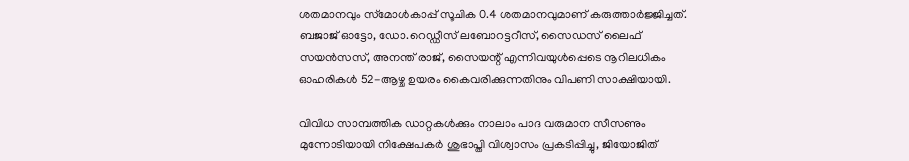ശതമാനവും സ്‌മോള്‍കാപ്പ് സൂചിക 0.4 ശതമാനവുമാണ് കരുത്താര്‍ജ്ജിച്ചത്. ബജാജ് ഓട്ടോ, ഡോ.റെഡ്ഡീസ് ലബോറട്ടറീസ്, സൈഡസ് ലൈഫ് സയന്‍സസ്, അനന്ത് രാജ്, സൈയന്റ് എന്നിവയുള്‍പ്പെടെ നൂറിലധികം ഓഹരികള്‍ 52-ആഴ്ച ഉയരം കൈവരിക്കുന്നതിനും വിപണി സാക്ഷിയായി.

വിവിധ സാമ്പത്തിക ഡാറ്റകള്‍ക്കും നാലാം പാദ വരുമാന സീസണും മുന്നോടിയായി നിക്ഷേപകര്‍ ശുഭാപ്തി വിശ്വാസം പ്രകടിപ്പിച്ചു, ജിയോജിത്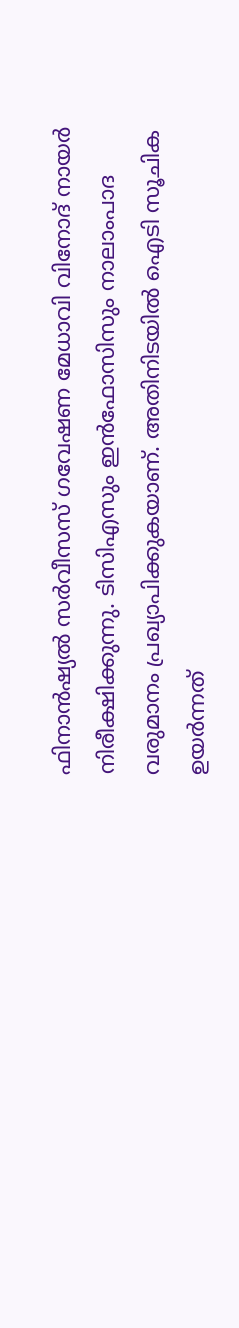ഫിനാന്‍ഷ്യല്‍ സര്‍വീസസ് ഗവേഷണ മേധാവി വിനോദ് നായര്‍ നിരീക്ഷിക്കുന്നു. ടിസിഎസും ഇന്‍ഫോസിസും നാലാംപാദ വരുമാനം പ്രഖ്യാപിക്കുകയാണ്. അതിനിടയില്‍ ഐടി സൂചിക ഉയര്‍ന്നത്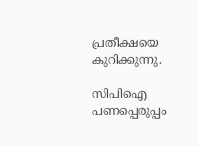പ്രതീക്ഷയെ കുറിക്കുന്നു.

സിപിഐ പണപ്പെരുപ്പം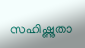സഹിഷ്ണുതാ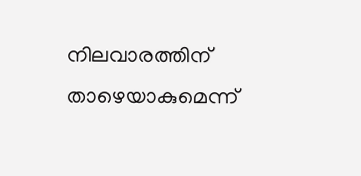നിലവാരത്തിന് താഴെയാകുമെന്ന്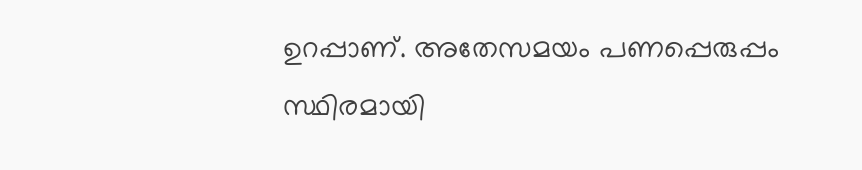ഉറപ്പാണ്. അതേസമയം പണപ്പെരുപ്പം സ്ഥിരമായി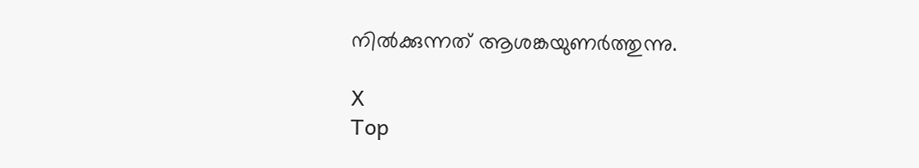നില്‍ക്കുന്നത് ആശങ്കയുണര്‍ത്തുന്നു.

X
Top